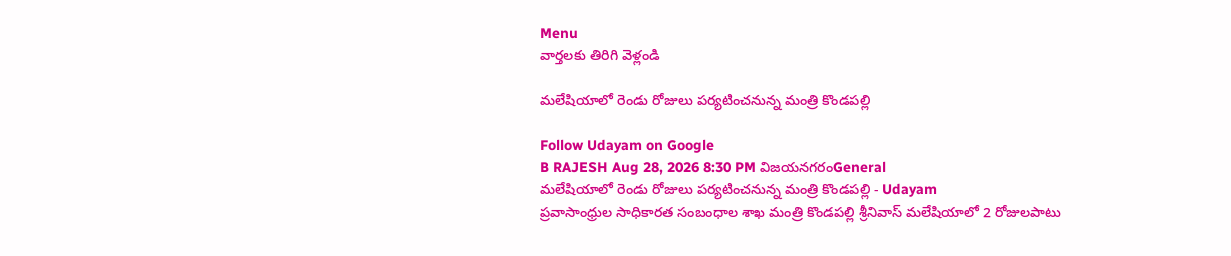Menu
వార్తలకు తిరిగి వెళ్లండి

మలేషియాలో రెండు రోజులు పర్యటించనున్న మంత్రి కొండపల్లి

Follow Udayam on Google
B RAJESH Aug 28, 2026 8:30 PM విజయనగరంGeneral
మలేషియాలో రెండు రోజులు పర్యటించనున్న మంత్రి కొండపల్లి - Udayam
ప్రవాసాంధ్రుల సాధికారత సంబంధాల శాఖ మంత్రి కొండపల్లి శ్రీనివాస్ మలేషియాలో 2 రోజులపాటు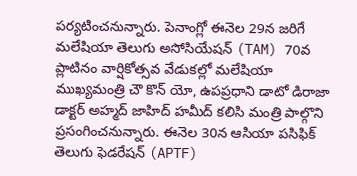పర్యటించనున్నారు. పెనాంగ్లో ఈనెల 29న జరిగే మలేషియా తెలుగు అసోసియేషన్ (TAM) 70వ ప్లాటినం వార్షికోత్సవ వేడుకల్లో మలేషియా ముఖ్యమంత్రి చౌ కొన్ యో, ఉపప్రధాని డాటో డిరాజా డాక్టర్ అహ్మద్ జాహిద్ హమీద్ కలిసి మంత్రి పాల్గొని ప్రసంగించనున్నారు. ఈనెల 30న ఆసియా పసిఫిక్ తెలుగు ఫెడరేషన్ (APTF)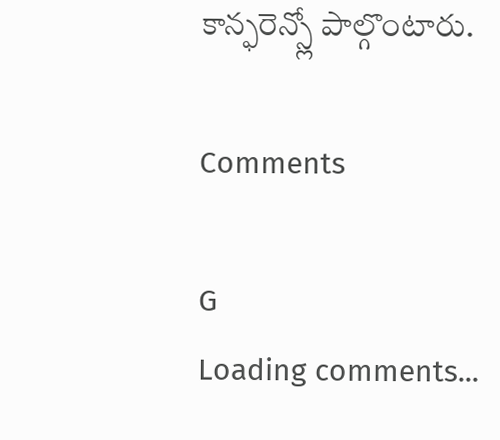కాన్ఫరెన్స్లో పాల్గొంటారు.

Comments

G
Loading comments...